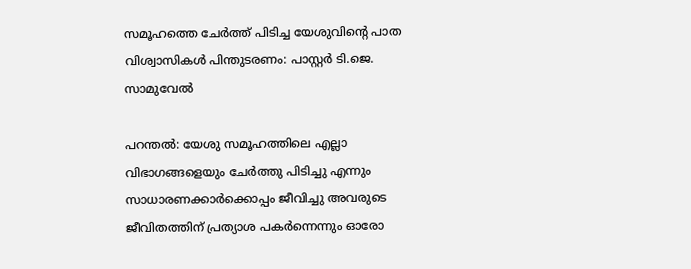സമൂഹത്തെ ചേർത്ത് പിടിച്ച യേശുവിൻ്റെ പാത വിശ്വാസികൾ പിന്തുടരണം: പാസ്റ്റർ ടി.ജെ. സാമുവേൽ

പറന്തൽ: യേശു സമൂഹത്തിലെ എല്ലാ വിഭാഗങ്ങളെയും ചേർത്തു പിടിച്ചു എന്നും സാധാരണക്കാർക്കൊപ്പം ജീവിച്ചു അവരുടെ ജീവിതത്തിന് പ്രത്യാശ പകർന്നെന്നും ഓരോ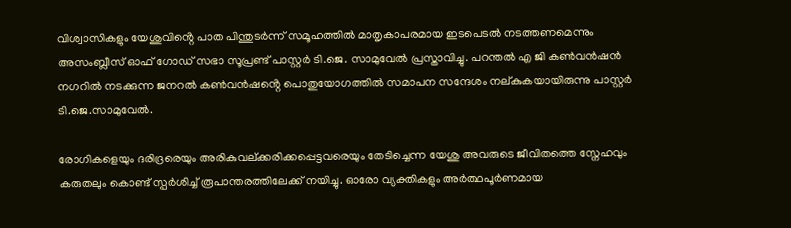വിശ്വാസികളും യേശുവിൻ്റെ പാത പിന്തുടർന്ന് സമൂഹത്തിൽ മാതൃകാപരമായ ഇടപെടൽ നടത്തണമെന്നും അസംബ്ലീസ് ഓഫ് ഗോഡ് സഭാ സൂപ്രണ്ട് പാസ്റ്റർ ടി.ജെ. സാമുവേൽ പ്രസ്താവിച്ചു. പറന്തൽ എ ജി കൺവൻഷൻ നഗറിൽ നടക്കുന്ന ജനറൽ കൺവൻഷൻ്റെ പൊതുയോഗത്തിൽ സമാപന സന്ദേശം നല്കുകയായിരുന്നു പാസ്റ്റർ ടി.ജെ.സാമുവേൽ.

രോഗികളെയും ദരിദ്രരെയും അരികുവല്ക്കരിക്കപ്പെട്ടവരെയും തേടിച്ചെന്ന യേശു അവരുടെ ജീവിതത്തെ സ്നേഹവും കരുതലും കൊണ്ട് സ്പർശിച്ച് രൂപാന്തരത്തിലേക്ക് നയിച്ചു. ഓരോ വ്യക്തികളും അർത്ഥപൂർണമായ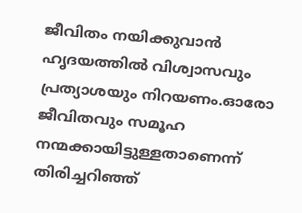ജീവിതം നയിക്കുവാൻ ഹൃദയത്തിൽ വിശ്വാസവും പ്രത്യാശയും നിറയണം.ഓരോ ജീവിതവും സമൂഹ നന്മക്കായിട്ടുള്ളതാണെന്ന് തിരിച്ചറിഞ്ഞ്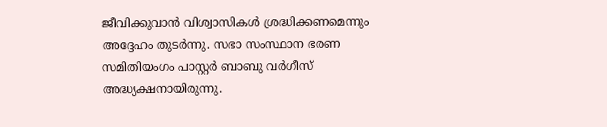ജീവിക്കുവാൻ വിശ്വാസികൾ ശ്രദ്ധിക്കണമെന്നും അദ്ദേഹം തുടർന്നു. സഭാ സംസ്ഥാന ഭരണ സമിതിയംഗം പാസ്റ്റർ ബാബു വർഗീസ് അദ്ധ്യക്ഷനായിരുന്നു.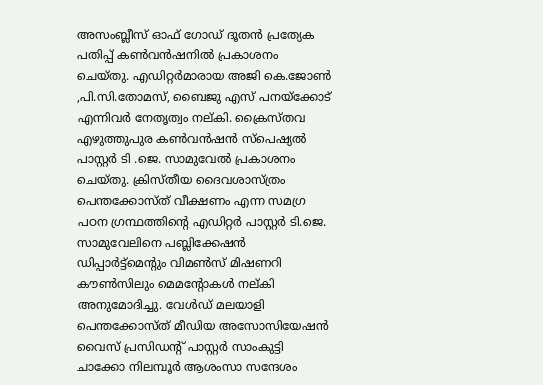അസംബ്ലീസ് ഓഫ് ഗോഡ് ദൂതൻ പ്രത്യേക പതിപ്പ് കൺവൻഷനിൽ പ്രകാശനം ചെയ്തു. എഡിറ്റർമാരായ അജി കെ.ജോൺ ,പി.സി.തോമസ്, ബൈജു എസ് പനയ്ക്കോട് എന്നിവർ നേതൃത്വം നല്കി. ക്രൈസ്തവ എഴുത്തുപുര കൺവൻഷൻ സ്പെഷ്യൽ പാസ്റ്റർ ടി .ജെ. സാമുവേൽ പ്രകാശനം ചെയ്തു. ക്രിസ്തീയ ദൈവശാസ്ത്രം പെന്തക്കോസ്ത് വീക്ഷണം എന്ന സമഗ്ര പഠന ഗ്രന്ഥത്തിൻ്റെ എഡിറ്റർ പാസ്റ്റർ ടി.ജെ. സാമുവേലിനെ പബ്ലിക്കേഷൻ ഡിപ്പാർട്ട്മെൻ്റും വിമൺസ് മിഷണറി കൗൺസിലും മെമൻ്റോകൾ നല്കി അനുമോദിച്ചു. വേൾഡ് മലയാളി പെന്തക്കോസ്ത് മീഡിയ അസോസിയേഷൻ വൈസ് പ്രസിഡൻ്റ് പാസ്റ്റർ സാംകുട്ടി ചാക്കോ നിലമ്പൂർ ആശംസാ സന്ദേശം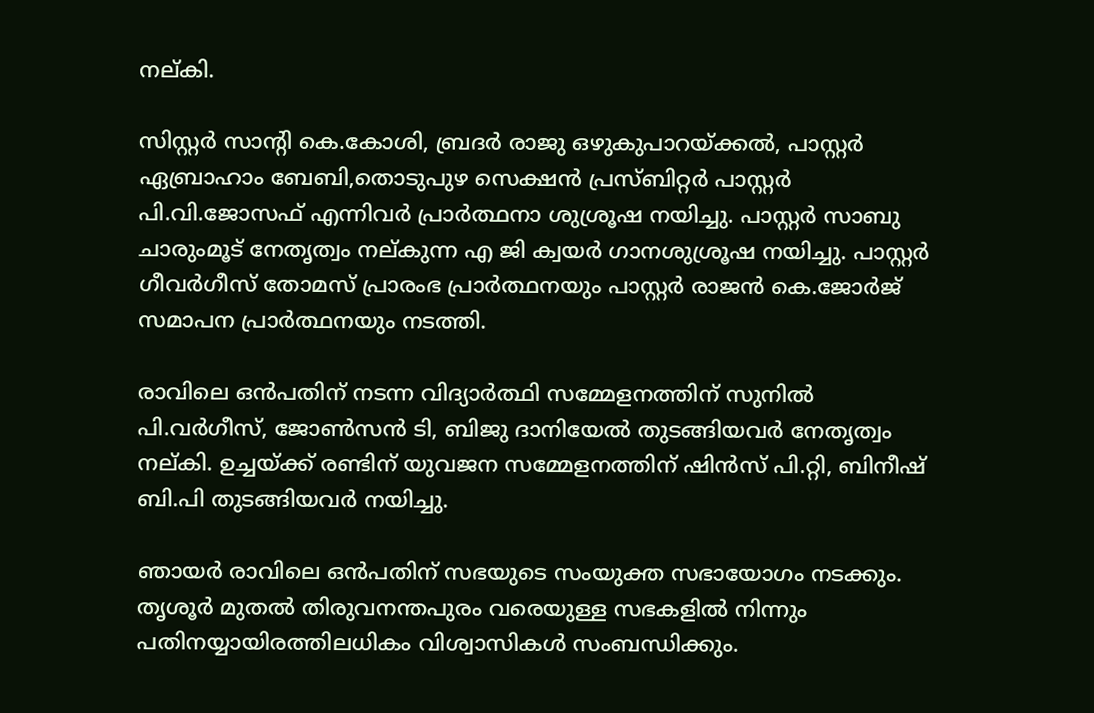നല്കി.

സിസ്റ്റർ സാൻ്റി കെ.കോശി, ബ്രദർ രാജു ഒഴുകുപാറയ്ക്കൽ, പാസ്റ്റർ ഏബ്രാഹാം ബേബി,തൊടുപുഴ സെക്ഷൻ പ്രസ്ബിറ്റർ പാസ്റ്റർ പി.വി.ജോസഫ് എന്നിവർ പ്രാർത്ഥനാ ശുശ്രൂഷ നയിച്ചു. പാസ്റ്റർ സാബു ചാരുംമൂട് നേതൃത്വം നല്കുന്ന എ ജി ക്വയർ ഗാനശുശ്രൂഷ നയിച്ചു. പാസ്റ്റർ ഗീവർഗീസ് തോമസ് പ്രാരംഭ പ്രാർത്ഥനയും പാസ്റ്റർ രാജൻ കെ.ജോർജ് സമാപന പ്രാർത്ഥനയും നടത്തി.

രാവിലെ ഒൻപതിന് നടന്ന വിദ്യാർത്ഥി സമ്മേളനത്തിന് സുനിൽ പി.വർഗീസ്, ജോൺസൻ ടി, ബിജു ദാനിയേൽ തുടങ്ങിയവർ നേതൃത്വം നല്കി. ഉച്ചയ്ക്ക് രണ്ടിന് യുവജന സമ്മേളനത്തിന് ഷിൻസ് പി.റ്റി, ബിനീഷ് ബി.പി തുടങ്ങിയവർ നയിച്ചു.

ഞായർ രാവിലെ ഒൻപതിന് സഭയുടെ സംയുക്ത സഭായോഗം നടക്കും. തൃശൂർ മുതൽ തിരുവനന്തപുരം വരെയുള്ള സഭകളിൽ നിന്നും പതിനയ്യായിരത്തിലധികം വിശ്വാസികൾ സംബന്ധിക്കും.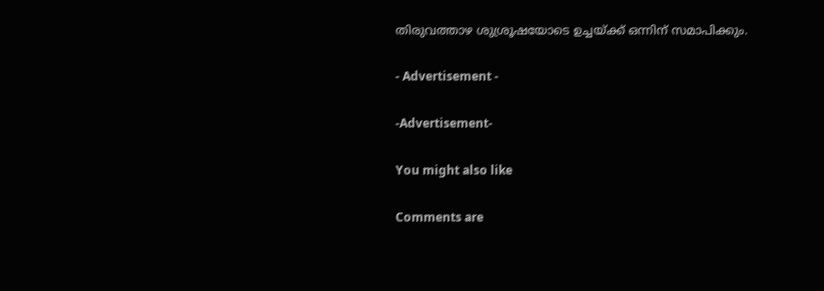തിരുവത്താഴ ശുശ്രൂഷയോടെ ഉച്ചയ്ക്ക് ഒന്നിന് സമാപിക്കും.

- Advertisement -

-Advertisement-

You might also like

Comments are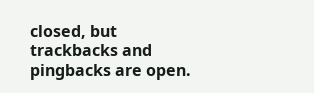closed, but trackbacks and pingbacks are open.